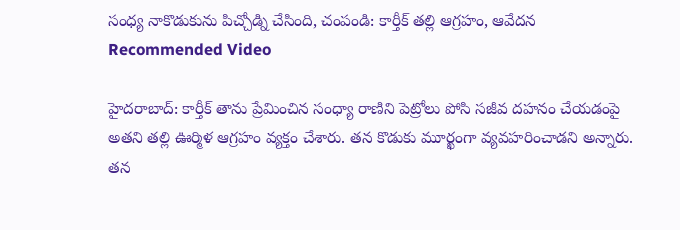సంధ్య నాకొడుకును పిచ్చోడ్ని చేసింది, చంపండి: కార్తీక్ తల్లి ఆగ్రహం, ఆవేదన
Recommended Video

హైదరాబాద్: కార్తీక్ తాను ప్రేమించిన సంధ్యా రాణిని పెట్రోలు పోసి సజీవ దహనం చేయడంపై అతని తల్లి ఊర్మిళ ఆగ్రహం వ్యక్తం చేశారు. తన కొడుకు మూర్ఖంగా వ్యవహరించాడని అన్నారు. తన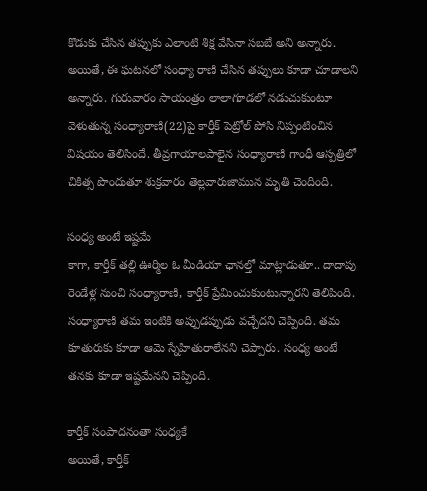కొడుకు చేసిన తప్పుకు ఎలాంటి శిక్ష వేసినా సబబే అని అన్నారు.
అయితే, ఈ ఘటనలో సంధ్యా రాణి చేసిన తప్పులు కూడా చూడాలని అన్నారు. గురువారం సాయంత్రం లాలాగూడలో నడుచుకుంటూ వెళుతున్న సంధ్యారాణి(22)పై కార్తీక్ పెట్రోల్ పోసి నిప్పంటించిన విషయం తెలిసిందే. తీవ్రగాయాలపాలైన సంధ్యారాణి గాంధీ ఆస్పత్రిలో చికిత్స పొందుతూ శుక్రవారం తెల్లవారుజామున మృతి చెందింది.

సంధ్య అంటే ఇష్టమే
కాగా, కార్తీక్ తల్లి ఊర్మిల ఓ మీడియా ఛానల్తో మాట్లాడుతూ.. దాదాపు రెండేళ్ల నుంచి సంధ్యారాణి, కార్తీక్ ప్రేమించుకుంటున్నారని తెలిపింది. సంధ్యారాణి తమ ఇంటికి అప్పుడప్పుడు వచ్చేదని చెప్పింది. తమ కూతురుకు కూడా ఆమె స్నేహితురాలేనని చెప్పారు. సంధ్య అంటే తనకు కూడా ఇష్టమేనని చెప్పింది.

కార్తీక్ సంపాదనంతా సంధ్యకే
అయితే, కార్తీక్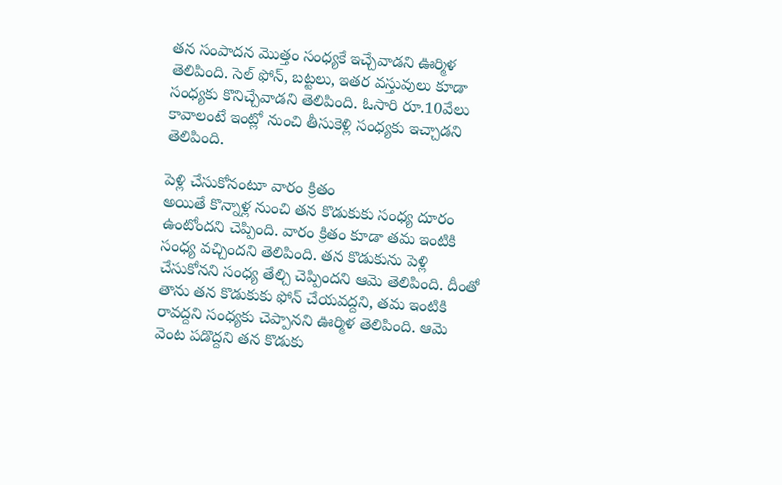తన సంపాదన మొత్తం సంధ్యకే ఇచ్చేవాడని ఊర్మిళ తెలిపింది. సెల్ ఫోన్, బట్టలు, ఇతర వస్తువులు కూడా సంధ్యకు కొనిచ్చేవాడని తెలిపింది. ఓసారి రూ.10వేలు కావాలంటే ఇంట్లో నుంచి తీసుకెళ్లి సంధ్యకు ఇచ్చాడని తెలిపింది.

పెళ్లి చేసుకోనంటూ వారం క్రితం
అయితే కొన్నాళ్ల నుంచి తన కొడుకుకు సంధ్య దూరం ఉంటోందని చెప్పింది. వారం క్రితం కూడా తమ ఇంటికి సంధ్య వచ్చిందని తెలిపింది. తన కొడుకును పెళ్లి చేసుకోనని సంధ్య తేల్చి చెప్పిందని ఆమె తెలిపింది. దీంతో తాను తన కొడుకుకు ఫోన్ చేయవద్దని, తమ ఇంటికి రావద్దని సంధ్యకు చెప్పానని ఊర్మిళ తెలిపింది. ఆమె
వెంట పడొద్దని తన కొడుకు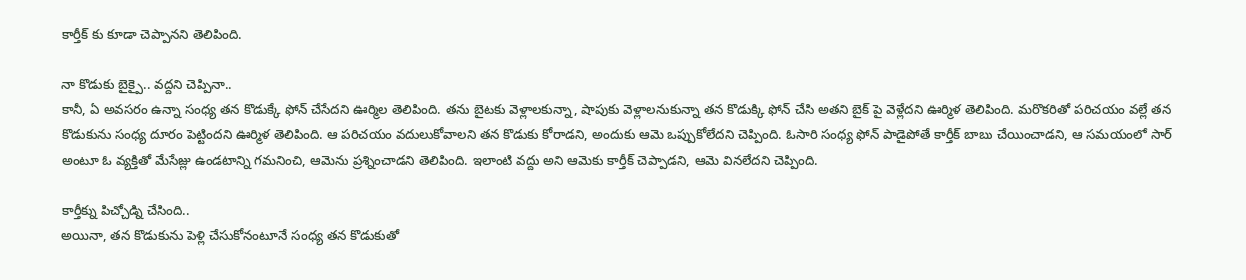కార్తీక్ కు కూడా చెప్పానని తెలిపింది.

నా కొడుకు బైక్పై.. వద్దని చెప్పినా..
కానీ, ఏ అవసరం ఉన్నా సంధ్య తన కొడుక్కే ఫోన్ చేసేదని ఊర్మిల తెలిపింది. తను బైటకు వెళ్లాలకున్నా, షాపుకు వెళ్లాలనుకున్నా తన కొడుక్కి ఫోన్ చేసి అతని బైక్ పై వెళ్లేదని ఊర్మిళ తెలిపింది. మరొకరితో పరిచయం వల్లే తన కొడుకును సంధ్య దూరం పెట్టిందని ఊర్మిళ తెలిపింది. ఆ పరిచయం వదులుకోవాలని తన కొడుకు కోరాడని, అందుకు ఆమె ఒప్పుకోలేదని చెప్పింది. ఓసారి సంధ్య ఫోన్ పాడైపోతే కార్తీక్ బాబు చేయించాడని, ఆ సమయంలో సార్ అంటూ ఓ వ్యక్తితో మేసేజ్లు ఉండటాన్ని గమనించి, ఆమెను ప్రశ్నించాడని తెలిపింది. ఇలాంటి వద్దు అని ఆమెకు కార్తీక్ చెప్పాడని, ఆమె వినలేదని చెప్పింది.

కార్తీక్ను పిచ్చోడ్ని చేసింది..
అయినా, తన కొడుకును పెళ్లి చేసుకోనంటూనే సంధ్య తన కొడుకుతో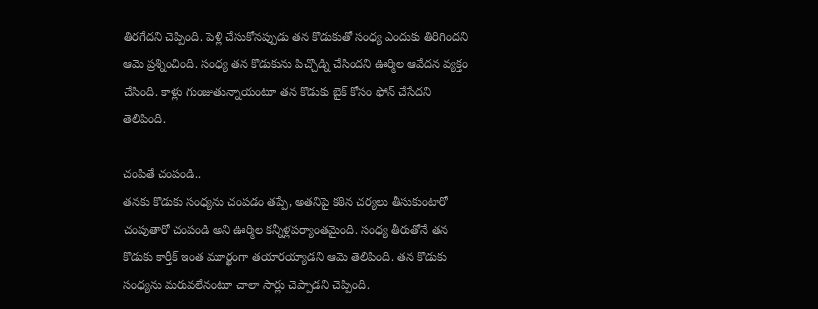తిరగేదని చెప్పింది. పెళ్లి చేసుకోనప్పుడు తన కొడుకుతో సంధ్య ఎందుకు తిరిగిందని ఆమె ప్రశ్నించింది. సంధ్య తన కొడుకును పిచ్చొడ్ని చేసిందని ఊర్మిల ఆవేదన వ్యక్తం చేసింది. కాళ్లు గుంజుతున్నాయంటూ తన కొడుకు బైక్ కోసం ఫోన్ చేసేదని తెలిపింది.

చంపితే చంపండి..
తనకు కొడుకు సంధ్యను చంపడం తప్పే, అతనిపై కఠిన చర్యలు తీసుకుంటారో చంపుతారో చంపండి అని ఊర్మిల కన్నీళ్లపర్యాంతమైంది. సంధ్య తీరుతోనే తన కొడుకు కార్తీక్ ఇంత మూర్ఖంగా తయారయ్యాడని ఆమె తెలిపింది. తన కొడుకు సంధ్యను మరువలేనంటూ చాలా సార్లు చెప్పాడని చెప్పింది.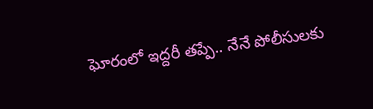ఘోరంలో ఇద్దరీ తప్పే.. నేనే పోలీసులకు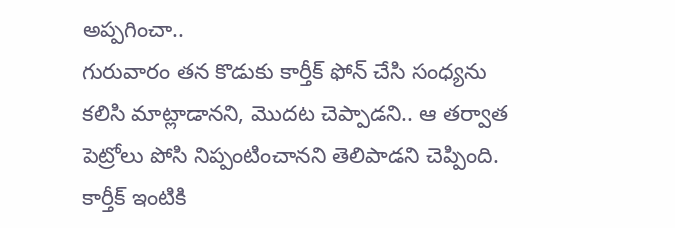అప్పగించా..
గురువారం తన కొడుకు కార్తీక్ ఫోన్ చేసి సంధ్యను కలిసి మాట్లాడానని, మొదట చెప్పాడని.. ఆ తర్వాత పెట్రోలు పోసి నిప్పంటించానని తెలిపాడని చెప్పింది. కార్తీక్ ఇంటికి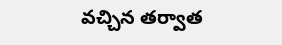వచ్చిన తర్వాత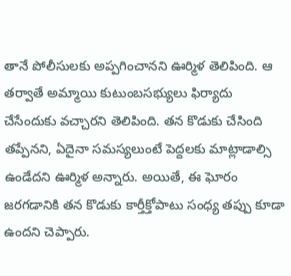తానే పోలీసులకు అప్పగించానని ఊర్మిళ తెలిపింది. ఆ తర్వాతే అమ్మాయి కుటుంబసభ్యులు ఫిర్యాదు చేసేందుకు వచ్చారని తెలిపింది. తన కొడుకు చేసింది తప్పేనని, ఏదైనా సమస్యలుంటే పెద్దలకు మాట్లాడాల్సి ఉండేదని ఊర్మిళ అన్నారు. అయితే, ఈ ఘోరం జరగడానికి తన కొడుకు కార్తీక్తోపాటు సంధ్య తప్పు కూడా ఉందని చెప్పారు.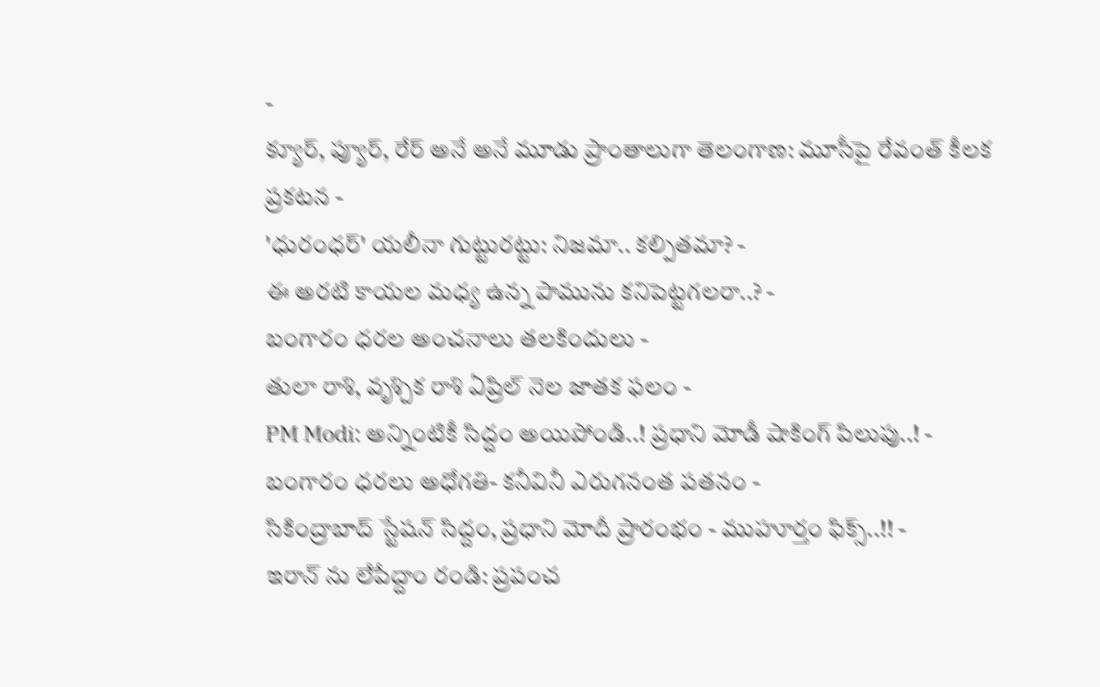-
క్యూర్, ప్యూర్, రేర్ అనే అనే మూడు ప్రాంతాలుగా తెలంగాణ: మూసీపై రేవంత్ కీలక ప్రకటన -
'ధురంధర్' యలీనా గుట్టురట్టు: నిజమా.. కల్పితమా? -
ఈ అరటి కాయల మధ్య ఉన్న పామును కనిపెట్టగలరా..? -
బంగారం ధరల అంచనాలు తలకిందులు -
తులా రాశి, వృశ్చిక రాశి ఏప్రిల్ నెల జాతక ఫలం -
PM Modi: అన్నింటికీ సిద్దం అయిపోండి..! ప్రధాని మోడీ షాకింగ్ పిలుపు..! -
బంగారం ధరలు అధోగతి- కనీవినీ ఎరుగనంత పతనం -
సికింద్రాబాద్ స్టేషన్ సిద్దం, ప్రధాని మోదీ ప్రారంభం - ముహూర్తం ఫిక్స్..!! -
ఇరాన్ ను లేపేద్దాం రండి: ప్రపంచ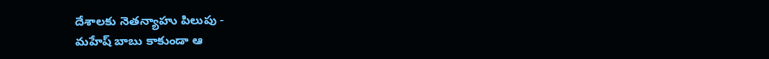దేశాలకు నెతన్యాహు పిలుపు -
మహేష్ బాబు కాకుండా ఆ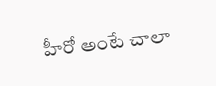హీరో అంటే చాలా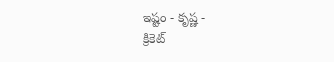ఇష్టం - కృష్ణ -
క్రికెట్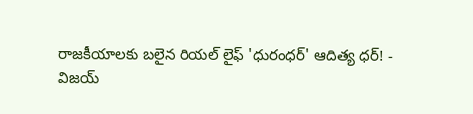రాజకీయాలకు బలైన రియల్ లైఫ్ 'ధురంధర్' ఆదిత్య ధర్! -
విజయ్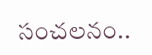సంచలనం..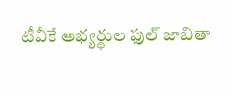టీవీకే అభ్యర్థుల ఫుల్ జాబితా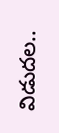విడుదల..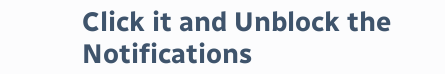Click it and Unblock the Notifications